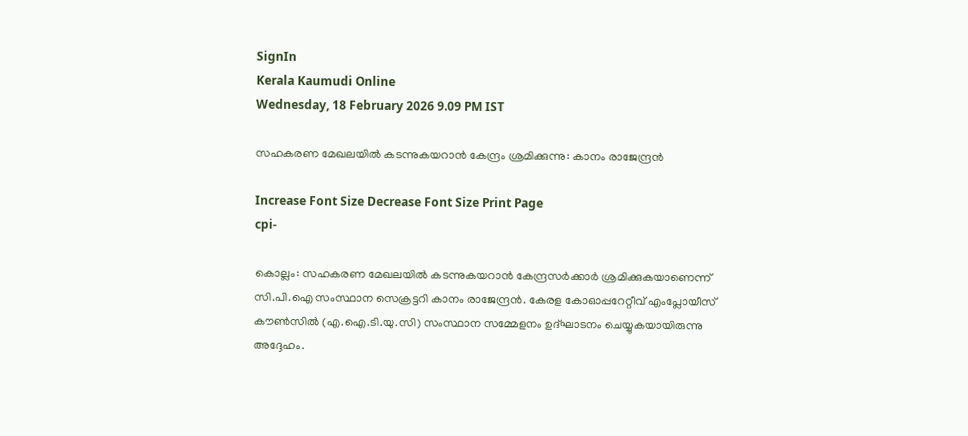SignIn
Kerala Kaumudi Online
Wednesday, 18 February 2026 9.09 PM IST

സഹകരണ മേഖലയിൽ കടന്നുകയറാൻ കേന്ദ്രം ശ്രമിക്കുന്നു: കാനം രാജേന്ദ്രൻ

Increase Font Size Decrease Font Size Print Page
cpi-

കൊല്ലം: സഹകരണ മേഖലയിൽ കടന്നുകയറാൻ കേന്ദ്രസർക്കാർ ശ്രമിക്കുകയാണെന്ന് സി.പി.ഐ സംസ്ഥാന സെക്രട്ടറി കാനം രാജേന്ദ്രൻ. കേരള കോഓപ്പറേറ്റീവ് എംപ്ലോയീസ് കൗൺസിൽ (എ.ഐ.ടി.യു.സി) സംസ്ഥാന സമ്മേളനം ഉദ്ഘാടനം ചെയ്യുകയായിരുന്നു അദ്ദേഹം.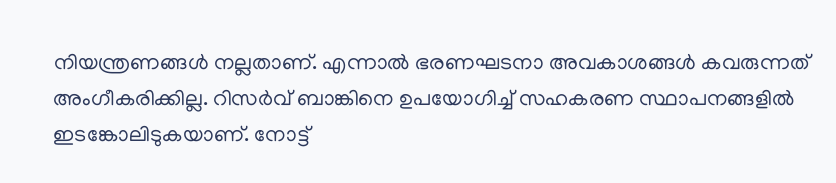നിയന്ത്രണങ്ങൾ നല്ലതാണ്. എന്നാൽ ഭരണഘടനാ അവകാശങ്ങൾ കവരുന്നത് അംഗീകരിക്കില്ല. റിസർവ് ബാങ്കിനെ ഉപയോഗിച്ച് സഹകരണ സ്ഥാപനങ്ങളിൽ ഇടങ്കോലിടുകയാണ്. നോട്ട്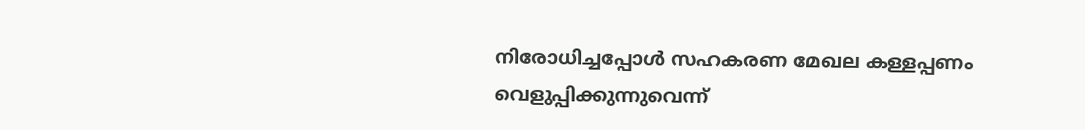നിരോധിച്ചപ്പോൾ സഹകരണ മേഖല കള്ളപ്പണം വെളുപ്പിക്കുന്നുവെന്ന്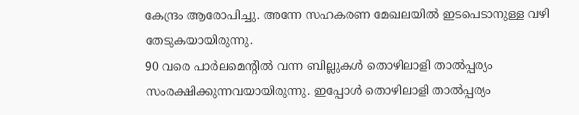കേന്ദ്രം ആരോപിച്ചു. അന്നേ സഹകരണ മേഖലയിൽ ഇടപെടാനുള്ള വഴി തേടുകയായിരുന്നു.
90 വരെ പാർലമെന്റിൽ വന്ന ബില്ലുകൾ തൊഴിലാളി താൽപ്പര്യം സംരക്ഷിക്കുന്നവയായിരുന്നു. ഇപ്പോൾ തൊഴിലാളി താൽപ്പര്യം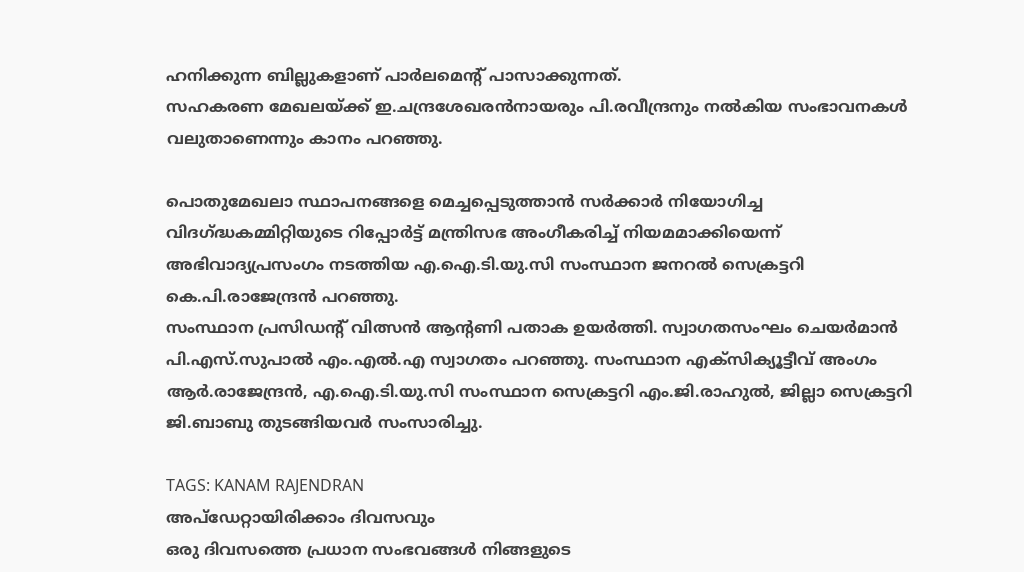ഹനിക്കുന്ന ബില്ലുകളാണ് പാർലമെന്റ് പാസാക്കുന്നത്.
സഹകരണ മേഖലയ്ക്ക് ഇ.ചന്ദ്രശേഖരൻനായരും പി.രവീന്ദ്രനും നൽകിയ സംഭാവനകൾ വലുതാണെന്നും കാനം പറഞ്ഞു.

പൊതുമേഖലാ സ്ഥാപനങ്ങളെ മെച്ചപ്പെടുത്താൻ സർക്കാർ നിയോഗിച്ച വിദഗ്ദ്ധകമ്മിറ്റിയുടെ റിപ്പോർട്ട് മന്ത്രിസഭ അംഗീകരിച്ച് നിയമമാക്കിയെന്ന് അഭിവാദ്യപ്രസംഗം നടത്തിയ എ.ഐ.ടി.യു.സി സംസ്ഥാന ജനറൽ സെക്രട്ടറി കെ.പി.രാജേന്ദ്രൻ പറഞ്ഞു.
സംസ്ഥാന പ്രസിഡന്റ് വിത്സൻ ആന്റണി പതാക ഉയർത്തി. സ്വാഗതസംഘം ചെയർമാൻ പി.എസ്.സുപാൽ എം.എൽ.എ സ്വാഗതം പറഞ്ഞു. സംസ്ഥാന എക്‌സിക്യൂട്ടീവ് അംഗം ആർ.രാജേന്ദ്രൻ, എ.ഐ.ടി.യു.സി സംസ്ഥാന സെക്രട്ടറി എം.ജി.രാഹുൽ, ജില്ലാ സെക്രട്ടറി ജി.ബാബു തുടങ്ങിയവർ സംസാരിച്ചു.

TAGS: KANAM RAJENDRAN
അപ്ഡേറ്റായിരിക്കാം ദിവസവും
ഒരു ദിവസത്തെ പ്രധാന സംഭവങ്ങൾ നിങ്ങളുടെ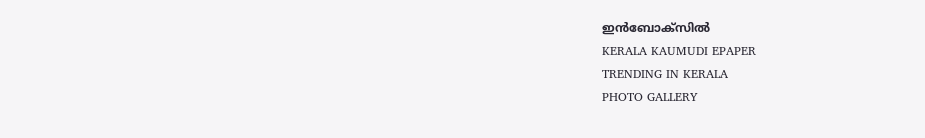ഇൻബോക്സിൽ
KERALA KAUMUDI EPAPER
TRENDING IN KERALA
PHOTO GALLERY